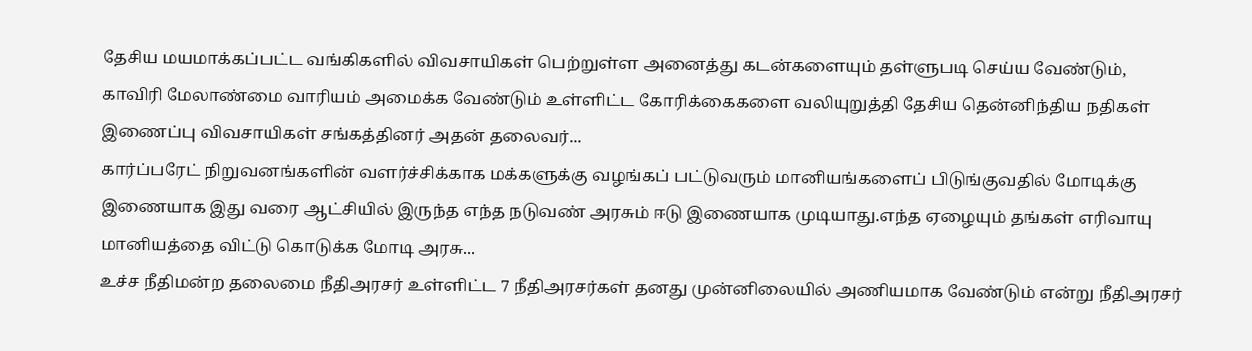தேசிய மயமாக்கப்பட்ட வங்கிகளில் விவசாயிகள் பெற்றுள்ள அனைத்து கடன்களையும் தள்ளுபடி செய்ய வேண்டும், காவிரி மேலாண்மை வாரியம் அமைக்க வேண்டும் உள்ளிட்ட கோரிக்கைகளை வலியுறுத்தி தேசிய தென்னிந்திய நதிகள் இணைப்பு விவசாயிகள் சங்கத்தினர் அதன் தலைவர்...
கார்ப்பரேட் நிறுவனங்களின் வளர்ச்சிக்காக மக்களுக்கு வழங்கப் பட்டுவரும் மானியங்களைப் பிடுங்குவதில் மோடிக்கு இணையாக இது வரை ஆட்சியில் இருந்த எந்த நடுவண் அரசும் ஈடு இணையாக முடியாது.எந்த ஏழையும் தங்கள் எரிவாயு மானியத்தை விட்டு கொடுக்க மோடி அரசு...
உச்ச நீதிமன்ற தலைமை நீதிஅரசர் உள்ளிட்ட 7 நீதிஅரசர்கள் தனது முன்னிலையில் அணியமாக வேண்டும் என்று நீதிஅரசர்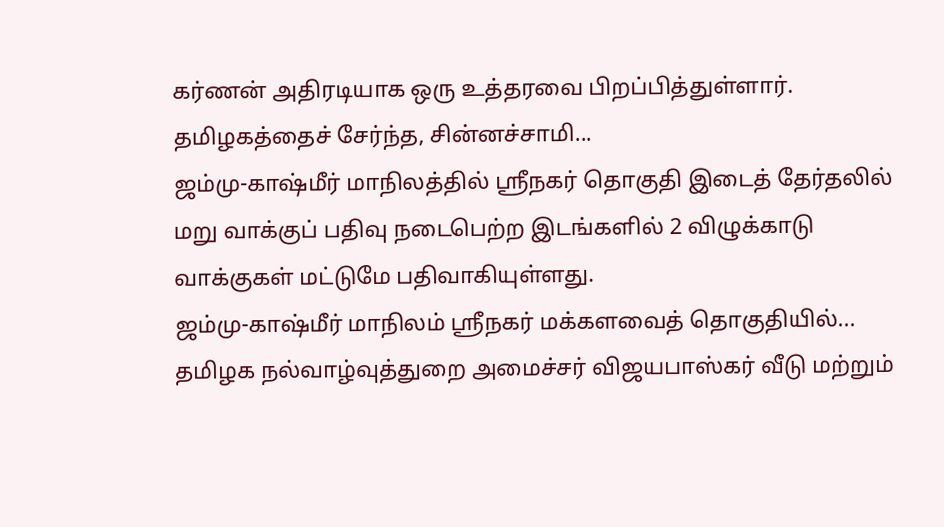கர்ணன் அதிரடியாக ஒரு உத்தரவை பிறப்பித்துள்ளார்.
தமிழகத்தைச் சேர்ந்த, சின்னச்சாமி...
ஜம்மு-காஷ்மீர் மாநிலத்தில் ஸ்ரீநகர் தொகுதி இடைத் தேர்தலில் மறு வாக்குப் பதிவு நடைபெற்ற இடங்களில் 2 விழுக்காடு வாக்குகள் மட்டுமே பதிவாகியுள்ளது.
ஜம்மு-காஷ்மீர் மாநிலம் ஸ்ரீநகர் மக்களவைத் தொகுதியில்...
தமிழக நல்வாழ்வுத்துறை அமைச்சர் விஜயபாஸ்கர் வீடு மற்றும்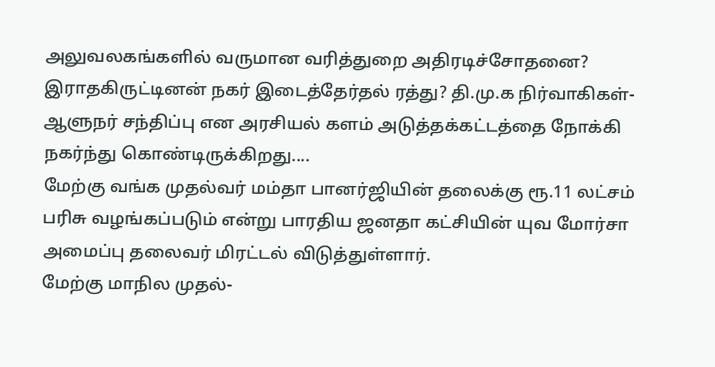அலுவலகங்களில் வருமான வரித்துறை அதிரடிச்சோதனை? இராதகிருட்டினன் நகர் இடைத்தேர்தல் ரத்து? தி.மு.க நிர்வாகிகள்-ஆளுநர் சந்திப்பு என அரசியல் களம் அடுத்தக்கட்டத்தை நோக்கி நகர்ந்து கொண்டிருக்கிறது....
மேற்கு வங்க முதல்வர் மம்தா பானர்ஜியின் தலைக்கு ரூ.11 லட்சம் பரிசு வழங்கப்படும் என்று பாரதிய ஜனதா கட்சியின் யுவ மோர்சா அமைப்பு தலைவர் மிரட்டல் விடுத்துள்ளார்.
மேற்கு மாநில முதல்-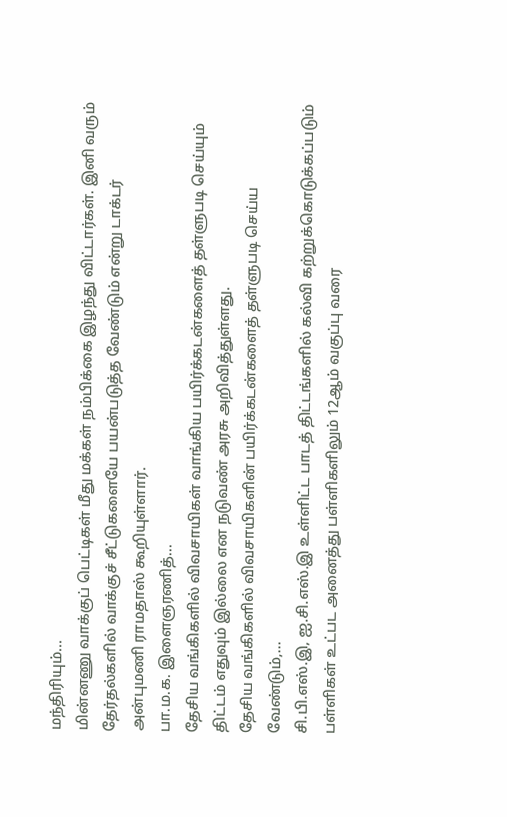மந்திரியும்...
மின்னணு வாக்குப் பெட்டிகள் மீது மக்கள் நம்பிக்கை இழந்து விட்டார்கள். இனி வரும் தேர்தல்களில் வாக்குச் சீட்டுகளையே பயன்படுத்த வேண்டும் என்று டாக்டர் அன்புமணி ராமதாஸ் கூறியுள்ளார்.
பா.ம.க. இளைஞரணித்...
தேசிய வங்கிகளில் விவசாயிகள் வாங்கிய பயிர்க்கடன்களைத் தள்ளுபடி செய்யும் திட்டம் எதுவும் இல்லை என நடுவண் அரசு அறிவித்துள்ளது.
தேசிய வங்கிகளில் விவசாயிகளின் பயிர்க்கடன்களைத் தள்ளுபடி செய்ய வேண்டும்,...
சி.பி.எஸ்.இ, ஐ.சி.எஸ்.இ உள்ளிட்ட பாடத் திட்டங்களில் கல்வி கற்றுக்கொடுக்கப்படும் பள்ளிகள் உட்பட அனைத்து பள்ளிகளிலும் 12ஆம் வகுப்பு வரை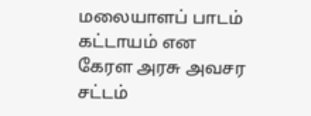மலையாளப் பாடம் கட்டாயம் என கேரள அரசு அவசர சட்டம்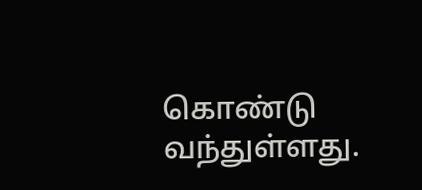கொண்டு வந்துள்ளது.